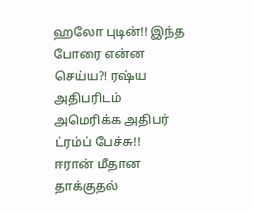ஹலோ புடின்!! இந்த போரை என்ன செய்ய?! ரஷ்ய அதிபரிடம் அமெரிக்க அதிபர் ட்ரம்ப் பேச்சு!!
ஈரான் மீதான தாக்குதல்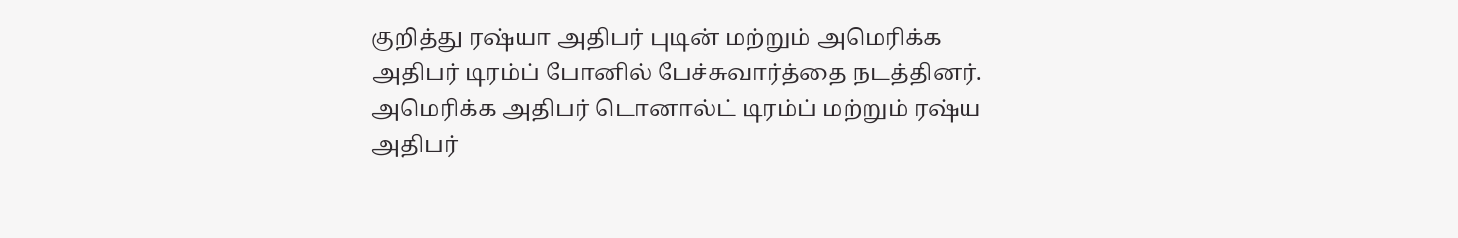குறித்து ரஷ்யா அதிபர் புடின் மற்றும் அமெரிக்க அதிபர் டிரம்ப் போனில் பேச்சுவார்த்தை நடத்தினர்.
அமெரிக்க அதிபர் டொனால்ட் டிரம்ப் மற்றும் ரஷ்ய அதிபர்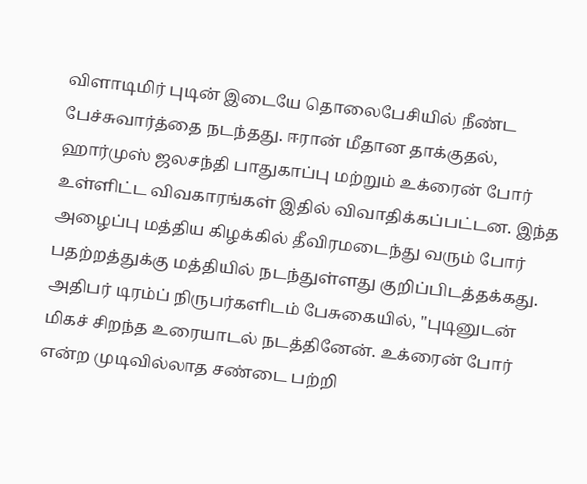விளாடிமிர் புடின் இடையே தொலைபேசியில் நீண்ட பேச்சுவார்த்தை நடந்தது. ஈரான் மீதான தாக்குதல், ஹார்முஸ் ஜலசந்தி பாதுகாப்பு மற்றும் உக்ரைன் போர் உள்ளிட்ட விவகாரங்கள் இதில் விவாதிக்கப்பட்டன. இந்த அழைப்பு மத்திய கிழக்கில் தீவிரமடைந்து வரும் போர் பதற்றத்துக்கு மத்தியில் நடந்துள்ளது குறிப்பிடத்தக்கது.
அதிபர் டிரம்ப் நிருபர்களிடம் பேசுகையில், "புடினுடன் மிகச் சிறந்த உரையாடல் நடத்தினேன். உக்ரைன் போர் என்ற முடிவில்லாத சண்டை பற்றி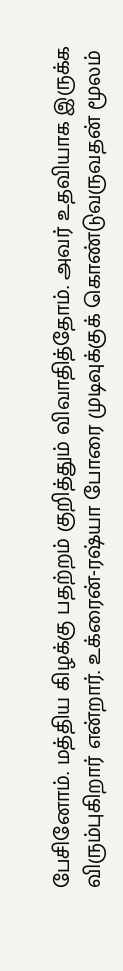பேசினோம். மத்திய கிழக்கு பதற்றம் குறித்தும் விவாதித்தோம். அவர் உதவியாக இருக்க விரும்புகிறார் என்றார். உக்ரைன்-ரஷ்யா போரை முடிவுக்குக் கொண்டுவருவதன் மூலம்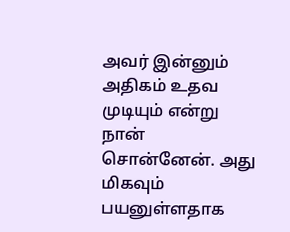அவர் இன்னும் அதிகம் உதவ முடியும் என்று நான் சொன்னேன். அது மிகவும் பயனுள்ளதாக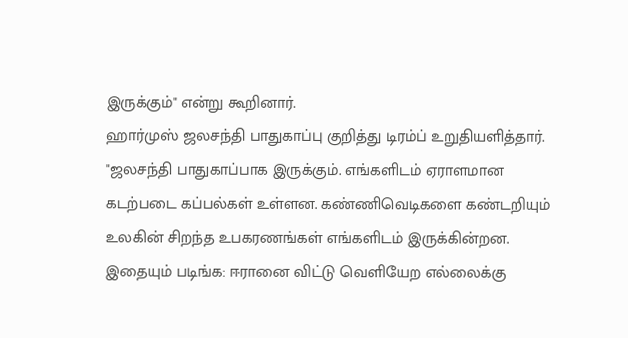இருக்கும்" என்று கூறினார்.
ஹார்முஸ் ஜலசந்தி பாதுகாப்பு குறித்து டிரம்ப் உறுதியளித்தார். "ஜலசந்தி பாதுகாப்பாக இருக்கும். எங்களிடம் ஏராளமான கடற்படை கப்பல்கள் உள்ளன. கண்ணிவெடிகளை கண்டறியும் உலகின் சிறந்த உபகரணங்கள் எங்களிடம் இருக்கின்றன.
இதையும் படிங்க: ஈரானை விட்டு வெளியேற எல்லைக்கு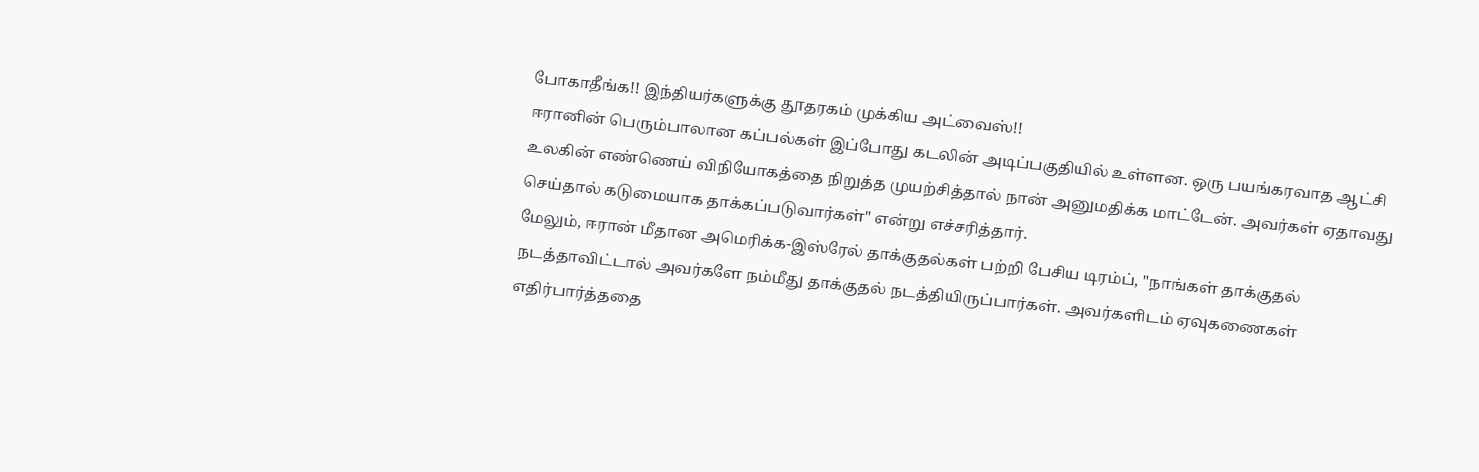போகாதீங்க!! இந்தியர்களுக்கு தூதரகம் முக்கிய அட்வைஸ்!!
ஈரானின் பெரும்பாலான கப்பல்கள் இப்போது கடலின் அடிப்பகுதியில் உள்ளன. ஒரு பயங்கரவாத ஆட்சி உலகின் எண்ணெய் விநியோகத்தை நிறுத்த முயற்சித்தால் நான் அனுமதிக்க மாட்டேன். அவர்கள் ஏதாவது செய்தால் கடுமையாக தாக்கப்படுவார்கள்" என்று எச்சரித்தார்.
மேலும், ஈரான் மீதான அமெரிக்க-இஸ்ரேல் தாக்குதல்கள் பற்றி பேசிய டிரம்ப், "நாங்கள் தாக்குதல் நடத்தாவிட்டால் அவர்களே நம்மீது தாக்குதல் நடத்தியிருப்பார்கள். அவர்களிடம் ஏவுகணைகள் எதிர்பார்த்ததை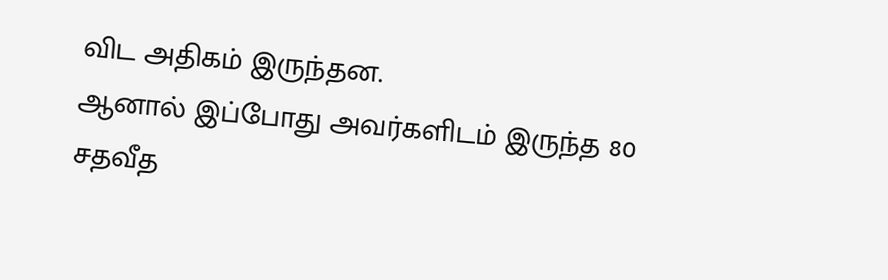விட அதிகம் இருந்தன.
ஆனால் இப்போது அவர்களிடம் இருந்த 80 சதவீத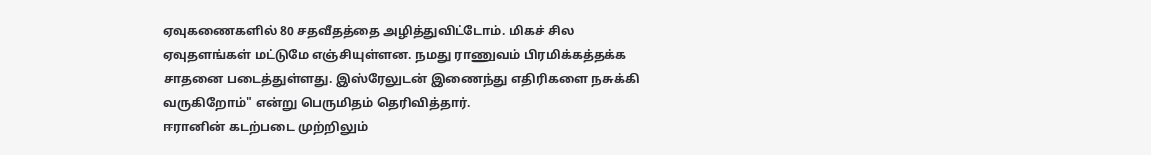ஏவுகணைகளில் 80 சதவீதத்தை அழித்துவிட்டோம். மிகச் சில ஏவுதளங்கள் மட்டுமே எஞ்சியுள்ளன. நமது ராணுவம் பிரமிக்கத்தக்க சாதனை படைத்துள்ளது. இஸ்ரேலுடன் இணைந்து எதிரிகளை நசுக்கி வருகிறோம்" என்று பெருமிதம் தெரிவித்தார்.
ஈரானின் கடற்படை முற்றிலும்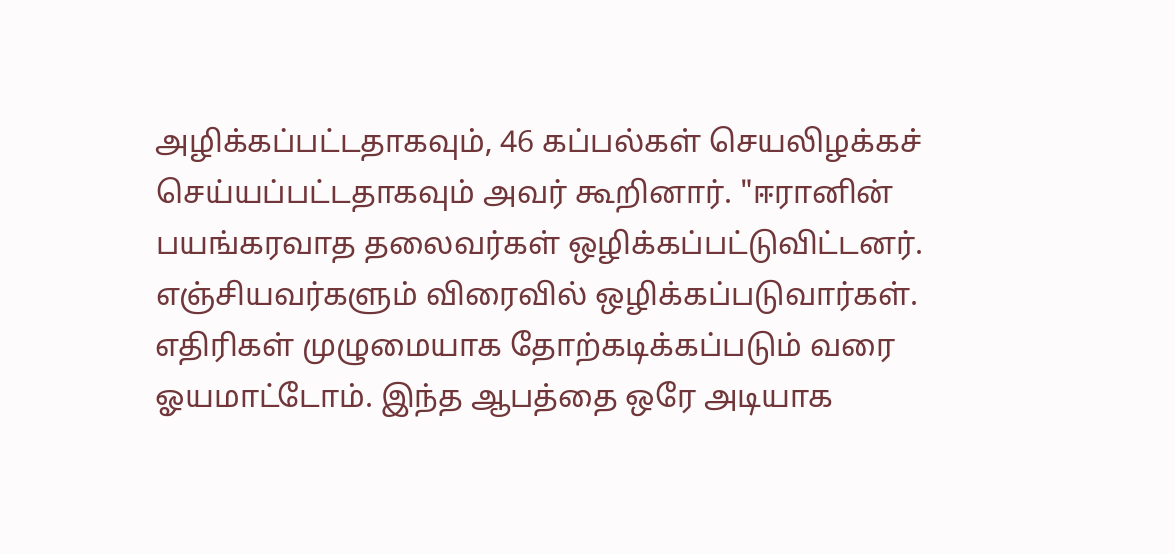அழிக்கப்பட்டதாகவும், 46 கப்பல்கள் செயலிழக்கச் செய்யப்பட்டதாகவும் அவர் கூறினார். "ஈரானின் பயங்கரவாத தலைவர்கள் ஒழிக்கப்பட்டுவிட்டனர். எஞ்சியவர்களும் விரைவில் ஒழிக்கப்படுவார்கள். எதிரிகள் முழுமையாக தோற்கடிக்கப்படும் வரை ஓயமாட்டோம். இந்த ஆபத்தை ஒரே அடியாக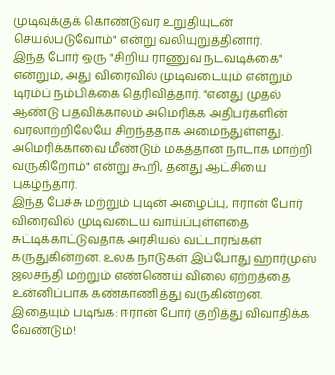முடிவுக்குக் கொண்டுவர உறுதியுடன் செயல்படுவோம்" என்று வலியுறுத்தினார்.
இந்த போர் ஒரு "சிறிய ராணுவ நடவடிக்கை" என்றும், அது விரைவில் முடிவடையும் என்றும் டிரம்ப் நம்பிக்கை தெரிவித்தார். "எனது முதல் ஆண்டு பதவிக்காலம் அமெரிக்க அதிபர்களின் வரலாற்றிலேயே சிறந்ததாக அமைந்துள்ளது. அமெரிக்காவை மீண்டும் மகத்தான நாடாக மாற்றி வருகிறோம்" என்று கூறி, தனது ஆட்சியை புகழ்ந்தார்.
இந்த பேச்சு மற்றும் புடின் அழைப்பு, ஈரான் போர் விரைவில் முடிவடைய வாய்ப்புள்ளதை சுட்டிக்காட்டுவதாக அரசியல் வட்டாரங்கள் கருதுகின்றன. உலக நாடுகள் இப்போது ஹார்முஸ் ஜலசந்தி மற்றும் எண்ணெய் விலை ஏற்றத்தை உன்னிப்பாக கண்காணித்து வருகின்றன.
இதையும் படிங்க: ஈரான் போர் குறித்து விவாதிக்க வேண்டும்!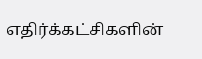எதிர்க்கட்சிகளின்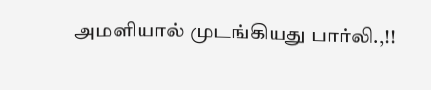அமளியால் முடங்கியது பார்லி.,!!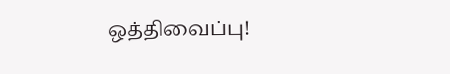ஒத்திவைப்பு!